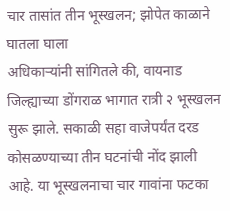चार तासांत तीन भूस्खलन; झोपेत काळाने घातला घाला
अधिकाऱ्यांनी सांगितले की, वायनाड जिल्ह्याच्या डोंगराळ भागात रात्री २ भूस्खलन सुरू झाले. सकाळी सहा वाजेपर्यंत दरड कोसळण्याच्या तीन घटनांची नोंद झाली आहे. या भूस्खलनाचा चार गावांना फटका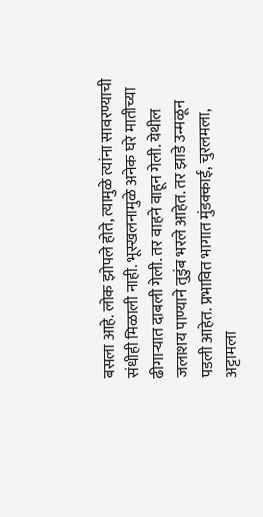बसला आहे. लोक झोपले होते, त्यामुळे त्यांना सावरण्याची संधीही मिळाली नाही. भूस्खलनामुळे अनेक घरे मातीच्या ढीगाऱ्यात दाबली गेली. तर वाहने वाहून गेली. येथील जलाशय पाण्याने तुडुंब भरले आहेत. तर झाडे उन्मळून पडली आहेत. प्रभावित भागात मुंडक्काई, चुरलमला, अट्टामला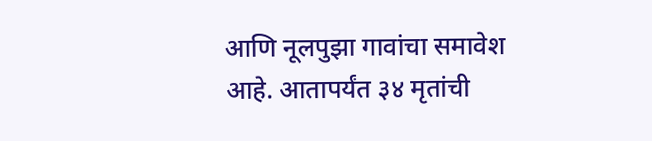आणि नूलपुझा गावांचा समावेश आहे. आतापर्यंत ३४ मृतांची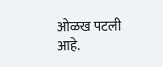ओळख पटली आहे.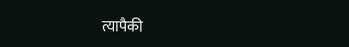त्यापैकी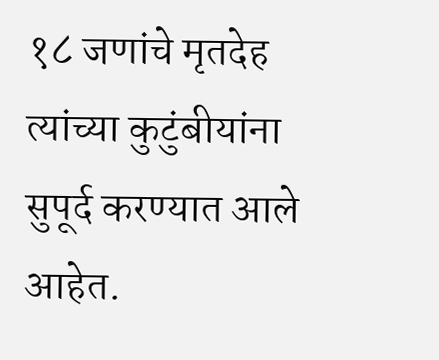१८ जणांचे मृतदेह त्यांच्या कुटुंबीयांना सुपूर्द करण्यात आले आहेत.